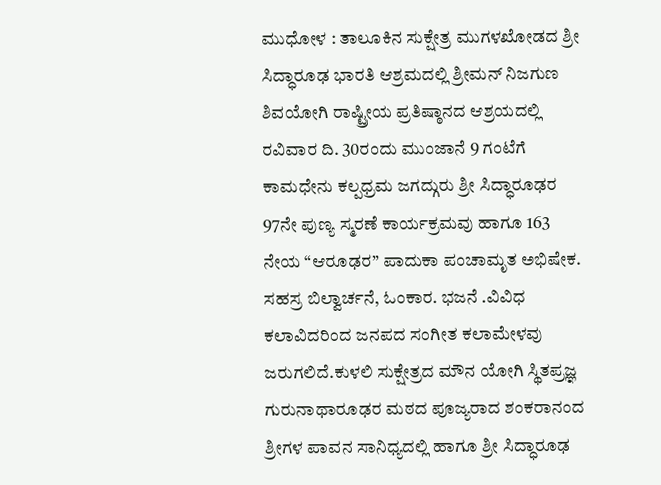ಮುಧೋಳ : ತಾಲೂಕಿನ ಸುಕ್ಷೇತ್ರ ಮುಗಳಖೋಡದ ಶ್ರೀ ಸಿದ್ಧಾರೂಢ ಭಾರತಿ ಆಶ್ರಮದಲ್ಲಿ ಶ್ರೀಮನ್ ನಿಜಗುಣ ಶಿವಯೋಗಿ ರಾಷ್ಟ್ರೀಯ ಪ್ರತಿಷ್ಠಾನದ ಆಶ್ರಯದಲ್ಲಿ ರವಿವಾರ ದಿ. 30ರಂದು ಮುಂಜಾನೆ 9 ಗಂಟೆಗೆ ಕಾಮಧೇನು ಕಲ್ಪಧ್ರಮ ಜಗದ್ಗುರು ಶ್ರೀ ಸಿದ್ಧಾರೂಢರ 97ನೇ ಪುಣ್ಯ ಸ್ಮರಣೆ ಕಾರ್ಯಕ್ರಮವು ಹಾಗೂ 163 ನೇಯ “ಆರೂಢರ” ಪಾದುಕಾ ಪಂಚಾಮೃತ ಅಭಿಷೇಕ. ಸಹಸ್ರ ಬಿಲ್ವಾರ್ಚನೆ, ಓಂಕಾರ. ಭಜನೆ .ವಿವಿಧ ಕಲಾವಿದರಿಂದ ಜನಪದ ಸಂಗೀತ ಕಲಾಮೇಳವು ಜರುಗಲಿದೆ.ಕುಳಲಿ ಸುಕ್ಷೇತ್ರದ ಮೌನ ಯೋಗಿ ಸ್ಥಿತಪ್ರಜ್ಞ ಗುರುನಾಥಾರೂಢರ ಮಠದ ಪೂಜ್ಯರಾದ ಶಂಕರಾನಂದ ಶ್ರೀಗಳ ಪಾವನ ಸಾನಿಧ್ಯದಲ್ಲಿ ಹಾಗೂ ಶ್ರೀ ಸಿದ್ಧಾರೂಢ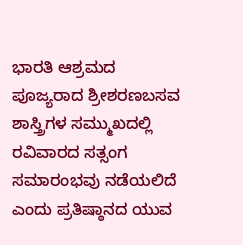ಭಾರತಿ ಆಶ್ರಮದ ಪೂಜ್ಯರಾದ ಶ್ರೀಶರಣಬಸವ ಶಾಸ್ತ್ರಿಗಳ ಸಮ್ಮುಖದಲ್ಲಿ ರವಿವಾರದ ಸತ್ಸಂಗ ಸಮಾರಂಭವು ನಡೆಯಲಿದೆ ಎಂದು ಪ್ರತಿಷ್ಠಾನದ ಯುವ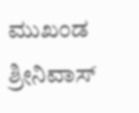ಮುಖಂಡ ಶ್ರೀನಿವಾಸ್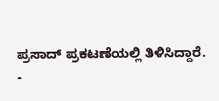ಪ್ರಸಾದ್ ಪ್ರಕಟಣೆಯಲ್ಲಿ ತಿಳಿಸಿದ್ದಾರೆ.
-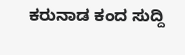ಕರುನಾಡ ಕಂದ ಸುದ್ದಿ